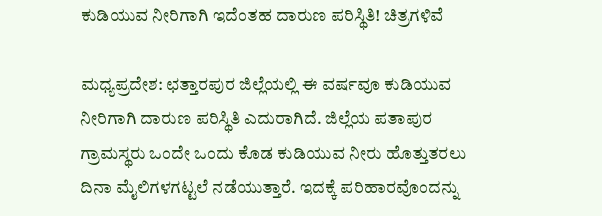ಕುಡಿಯುವ ನೀರಿಗಾಗಿ ಇದೆಂತಹ ದಾರುಣ ಪರಿಸ್ಥಿತಿ! ಚಿತ್ರಗಳಿವೆ

ಮಧ್ಯಪ್ರದೇಶ: ಛತ್ತಾರಪುರ ಜಿಲ್ಲೆಯಲ್ಲಿ ಈ ವರ್ಷವೂ ಕುಡಿಯುವ ನೀರಿಗಾಗಿ ದಾರುಣ ಪರಿಸ್ಥಿತಿ ಎದುರಾಗಿದೆ. ಜಿಲ್ಲೆಯ ಪತಾಪುರ ಗ್ರಾಮಸ್ಥರು ಒಂದೇ ಒಂದು ಕೊಡ ಕುಡಿಯುವ ನೀರು ಹೊತ್ತುತರಲು ದಿನಾ ಮೈಲಿಗಳಗಟ್ಟಲೆ ನಡೆಯುತ್ತಾರೆ. ಇದಕ್ಕೆ ಪರಿಹಾರವೊಂದನ್ನು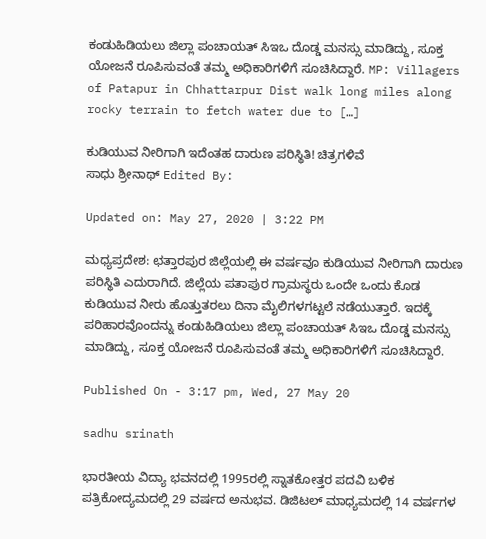ಕಂಡುಹಿಡಿಯಲು ಜಿಲ್ಲಾ ಪಂಚಾಯತ್ ಸಿಇಒ ದೊಡ್ಡ ಮನಸ್ಸು ಮಾಡಿದ್ದು, ಸೂಕ್ತ ಯೋಜನೆ ರೂಪಿಸುವಂತೆ ತಮ್ಮ ಅಧಿಕಾರಿಗಳಿಗೆ ಸೂಚಿಸಿದ್ದಾರೆ. MP: Villagers of Patapur in Chhattarpur Dist walk long miles along rocky terrain to fetch water due to […]

ಕುಡಿಯುವ ನೀರಿಗಾಗಿ ಇದೆಂತಹ ದಾರುಣ ಪರಿಸ್ಥಿತಿ! ಚಿತ್ರಗಳಿವೆ
ಸಾಧು ಶ್ರೀನಾಥ್ Edited By:

Updated on: May 27, 2020 | 3:22 PM

ಮಧ್ಯಪ್ರದೇಶ: ಛತ್ತಾರಪುರ ಜಿಲ್ಲೆಯಲ್ಲಿ ಈ ವರ್ಷವೂ ಕುಡಿಯುವ ನೀರಿಗಾಗಿ ದಾರುಣ ಪರಿಸ್ಥಿತಿ ಎದುರಾಗಿದೆ. ಜಿಲ್ಲೆಯ ಪತಾಪುರ ಗ್ರಾಮಸ್ಥರು ಒಂದೇ ಒಂದು ಕೊಡ ಕುಡಿಯುವ ನೀರು ಹೊತ್ತುತರಲು ದಿನಾ ಮೈಲಿಗಳಗಟ್ಟಲೆ ನಡೆಯುತ್ತಾರೆ. ಇದಕ್ಕೆ ಪರಿಹಾರವೊಂದನ್ನು ಕಂಡುಹಿಡಿಯಲು ಜಿಲ್ಲಾ ಪಂಚಾಯತ್ ಸಿಇಒ ದೊಡ್ಡ ಮನಸ್ಸು ಮಾಡಿದ್ದು, ಸೂಕ್ತ ಯೋಜನೆ ರೂಪಿಸುವಂತೆ ತಮ್ಮ ಅಧಿಕಾರಿಗಳಿಗೆ ಸೂಚಿಸಿದ್ದಾರೆ.

Published On - 3:17 pm, Wed, 27 May 20

sadhu srinath

ಭಾರತೀಯ ವಿದ್ಯಾ ಭವನದಲ್ಲಿ 1995ರಲ್ಲಿ ಸ್ನಾತಕೋತ್ತರ ಪದವಿ ಬಳಿಕ ಪತ್ರಿಕೋದ್ಯಮದಲ್ಲಿ 29 ವರ್ಷದ ಅನುಭವ. ಡಿಜಿಟಲ್ ಮಾಧ್ಯಮದಲ್ಲಿ 14 ವರ್ಷಗಳ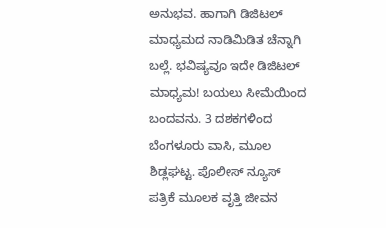ಅನುಭವ. ಹಾಗಾಗಿ ಡಿಜಿಟಲ್ ಮಾಧ್ಯಮದ ನಾಡಿಮಿಡಿತ ಚೆನ್ನಾಗಿ ಬಲ್ಲೆ. ಭವಿಷ್ಯವೂ ಇದೇ ಡಿಜಿಟಲ್ ಮಾಧ್ಯಮ! ಬಯಲು ಸೀಮೆಯಿಂದ ಬಂದವನು. 3 ದಶಕಗಳಿಂದ ಬೆಂಗಳೂರು ವಾಸಿ, ಮೂಲ ಶಿಡ್ಲಘಟ್ಟ. ಪೊಲೀಸ್ ನ್ಯೂಸ್ ಪತ್ರಿಕೆ ಮೂಲಕ ವೃತ್ತಿ ಜೀವನ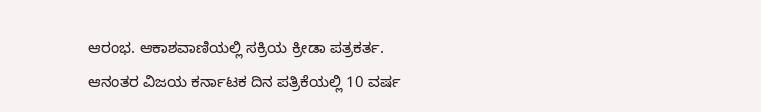ಆರಂಭ. ಆಕಾಶವಾಣಿಯಲ್ಲಿ ಸಕ್ರಿಯ ಕ್ರೀಡಾ ಪತ್ರಕರ್ತ. ಆನಂತರ ವಿಜಯ ಕರ್ನಾಟಕ ದಿನ ಪತ್ರಿಕೆಯಲ್ಲಿ 10 ವರ್ಷ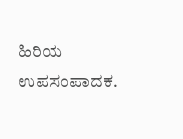ಹಿರಿಯ ಉಪಸಂಪಾದಕ.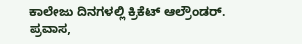ಕಾಲೇಜು ದಿನಗಳಲ್ಲಿ ಕ್ರಿಕೆಟ್ ಆಲ್ರೌಂಡರ್. ಪ್ರವಾಸ,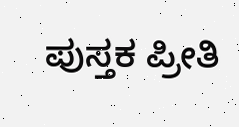ಪುಸ್ತಕ ಪ್ರೀತಿ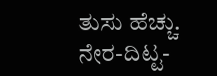ತುಸು ಹೆಚ್ಚು. ನೇರ-ದಿಟ್ಟ-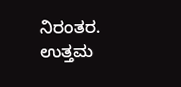ನಿರಂತರ. ಉತ್ತಮ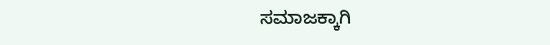ಸಮಾಜಕ್ಕಾಗಿ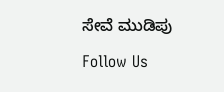ಸೇವೆ ಮುಡಿಪು

Follow Us